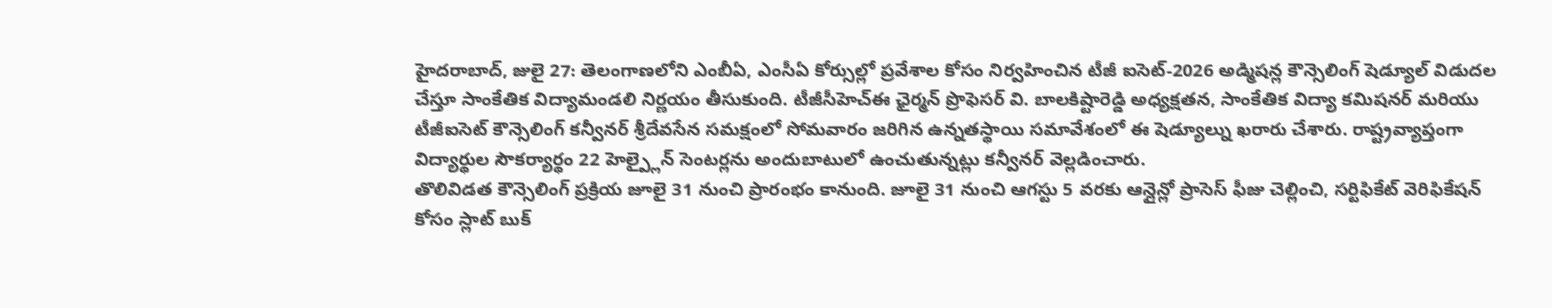హైదరాబాద్, జులై 27: తెలంగాణలోని ఎంబీఏ, ఎంసీఏ కోర్సుల్లో ప్రవేశాల కోసం నిర్వహించిన టీజీ ఐసెట్-2026 అడ్మిషన్ల కౌన్సెలింగ్ షెడ్యూల్ విడుదల చేస్తూ సాంకేతిక విద్యామండలి నిర్ణయం తీసుకుంది. టీజీసీహెచ్ఈ ఛైర్మన్ ప్రొఫెసర్ వి. బాలకిష్టారెడ్డి అధ్యక్షతన, సాంకేతిక విద్యా కమిషనర్ మరియు టీజీఐసెట్ కౌన్సెలింగ్ కన్వీనర్ శ్రీదేవసేన సమక్షంలో సోమవారం జరిగిన ఉన్నతస్థాయి సమావేశంలో ఈ షెడ్యూల్ను ఖరారు చేశారు. రాష్ట్రవ్యాప్తంగా విద్యార్థుల సౌకర్యార్థం 22 హెల్ప్లైన్ సెంటర్లను అందుబాటులో ఉంచుతున్నట్లు కన్వీనర్ వెల్లడించారు.
తొలివిడత కౌన్సెలింగ్ ప్రక్రియ జూలై 31 నుంచి ప్రారంభం కానుంది. జూలై 31 నుంచి ఆగస్టు 5 వరకు ఆన్లైన్లో ప్రాసెస్ ఫీజు చెల్లించి, సర్టిఫికేట్ వెరిఫికేషన్ కోసం స్లాట్ బుక్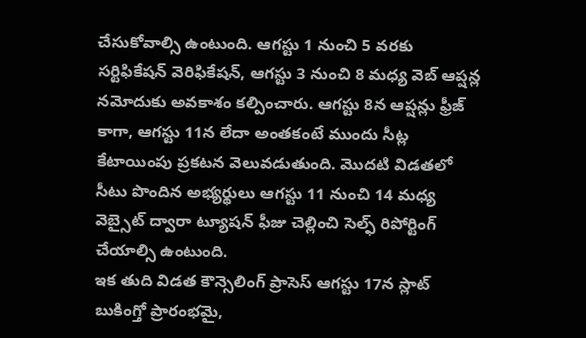చేసుకోవాల్సి ఉంటుంది. ఆగస్టు 1 నుంచి 5 వరకు సర్టిఫికేషన్ వెరిఫికేషన్, ఆగస్టు 3 నుంచి 8 మధ్య వెబ్ ఆప్షన్ల నమోదుకు అవకాశం కల్పించారు. ఆగస్టు 8న ఆప్షన్లు ఫ్రీజ్ కాగా, ఆగస్టు 11న లేదా అంతకంటే ముందు సీట్ల కేటాయింపు ప్రకటన వెలువడుతుంది. మొదటి విడతలో సీటు పొందిన అభ్యర్థులు ఆగస్టు 11 నుంచి 14 మధ్య వెబ్సైట్ ద్వారా ట్యూషన్ ఫీజు చెల్లించి సెల్ఫ్ రిపోర్టింగ్ చేయాల్సి ఉంటుంది.
ఇక తుది విడత కౌన్సెలింగ్ ప్రాసెస్ ఆగస్టు 17న స్లాట్ బుకింగ్తో ప్రారంభమై,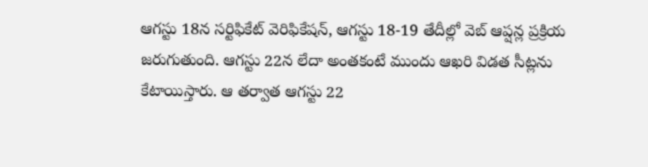ఆగస్టు 18న సర్టిఫికేట్ వెరిఫికేషన్, ఆగస్టు 18-19 తేదీల్లో వెబ్ ఆప్షన్ల ప్రక్రియ జరుగుతుంది. ఆగస్టు 22న లేదా అంతకంటే ముందు ఆఖరి విడత సీట్లను కేటాయిస్తారు. ఆ తర్వాత ఆగస్టు 22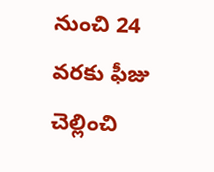నుంచి 24 వరకు ఫీజు చెల్లించి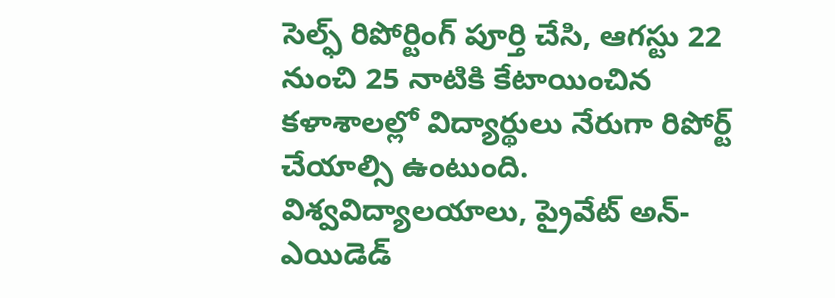సెల్ఫ్ రిపోర్టింగ్ పూర్తి చేసి, ఆగస్టు 22 నుంచి 25 నాటికి కేటాయించిన కళాశాలల్లో విద్యార్థులు నేరుగా రిపోర్ట్ చేయాల్సి ఉంటుంది. విశ్వవిద్యాలయాలు, ప్రైవేట్ అన్-ఎయిడెడ్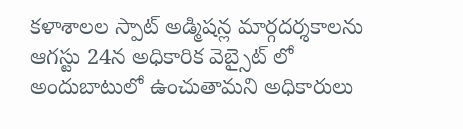కళాశాలల స్పాట్ అడ్మిషన్ల మార్గదర్శకాలను ఆగస్టు 24న అధికారిక వెబ్సైట్ లో అందుబాటులో ఉంచుతామని అధికారులు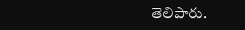తెలిపారు.